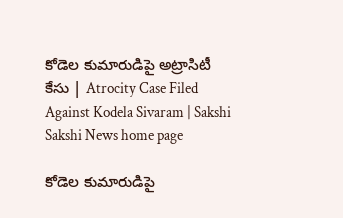కోడెల కుమారుడిపై అట్రాసిటీ కేసు | Atrocity Case Filed Against Kodela Sivaram | Sakshi
Sakshi News home page

కోడెల కుమారుడిపై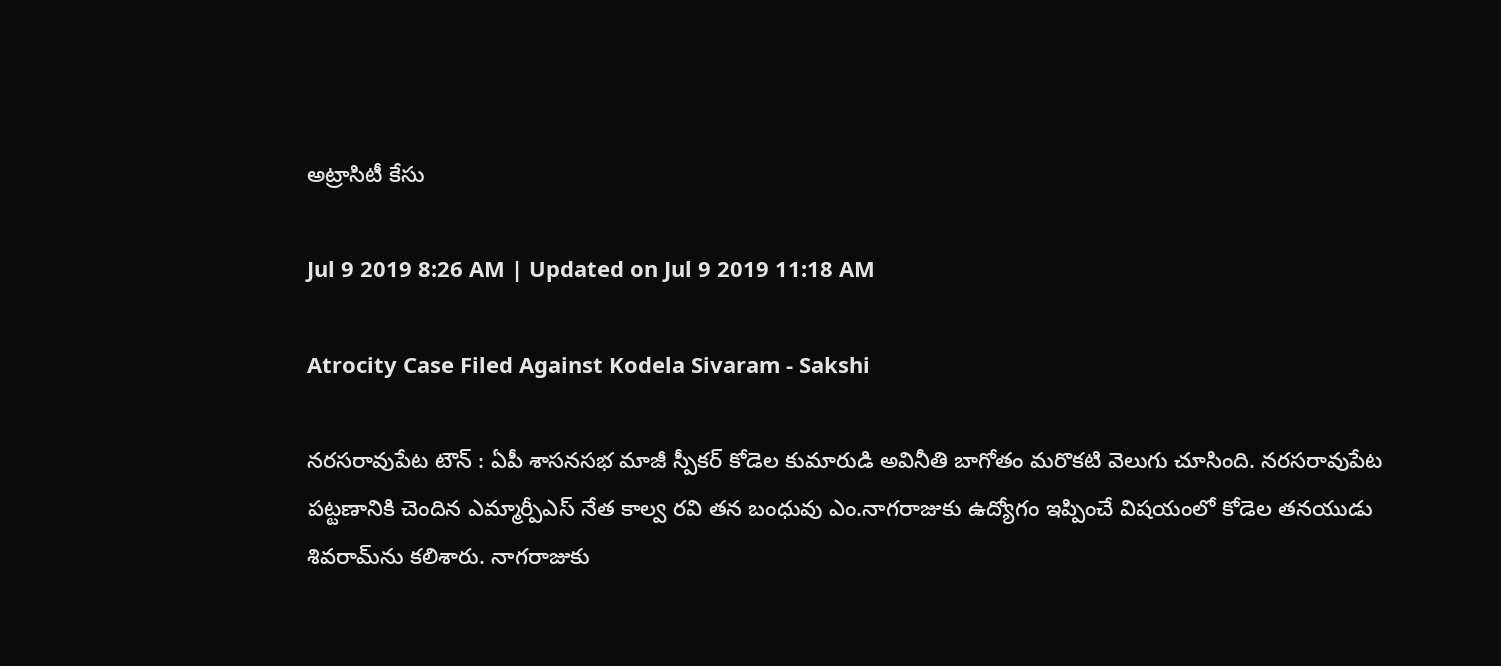అట్రాసిటీ కేసు

Jul 9 2019 8:26 AM | Updated on Jul 9 2019 11:18 AM

Atrocity Case Filed Against Kodela Sivaram - Sakshi

నరసరావుపేట టౌన్‌ : ఏపీ శాసనసభ మాజీ స్పీకర్‌ కోడెల కుమారుడి అవినీతి బాగోతం మరొకటి వెలుగు చూసింది. నరసరావుపేట పట్టణానికి చెందిన ఎమ్మార్పీఎస్‌ నేత కాల్వ రవి తన బంధువు ఎం.నాగరాజుకు ఉద్యోగం ఇప్పించే విషయంలో కోడెల తనయుడు శివరామ్‌ను కలిశారు. నాగరాజుకు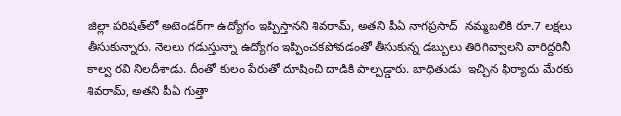జిల్లా పరిషత్‌లో అటెండర్‌గా ఉద్యోగం ఇప్పిస్తానని శివరామ్, అతని పీఏ నాగప్రసాద్‌  నమ్మబలికి రూ.7 లక్షలు తీసుకున్నారు. నెలలు గడుస్తున్నా ఉద్యోగం ఇప్పించకపోవడంతో తీసుకున్న డబ్బులు తిరిగివ్వాలని వారిద్దరినీ కాల్వ రవి నిలదీశాడు. దీంతో కులం పేరుతో దూషించి దాడికి పాల్పడ్డారు. బాధితుడు  ఇచ్చిన ఫిర్యాదు మేరకు శివరామ్, అతని పీఏ గుత్తా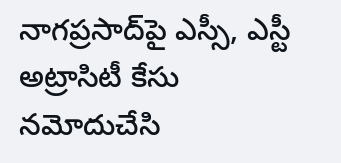నాగప్రసాద్‌పై ఎస్సీ, ఎస్టీ అట్రాసిటీ కేసు నమోదుచేసి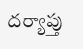దర్యాప్తు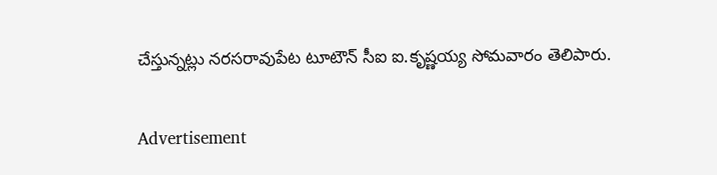చేస్తున్నట్లు నరసరావుపేట టూటౌన్‌ సీఐ ఐ.కృష్ణయ్య సోమవారం తెలిపారు.

Advertisement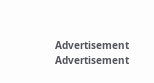Advertisement
Advertisement